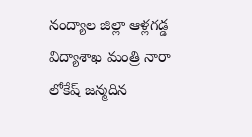నంద్యాల జిల్లా ఆళ్లగడ్డ విద్యాశాఖ మంత్రి నారా లోకేష్ జన్మదిన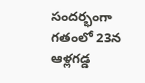సందర్భంగా గతంలో 23న ఆళ్లగడ్డ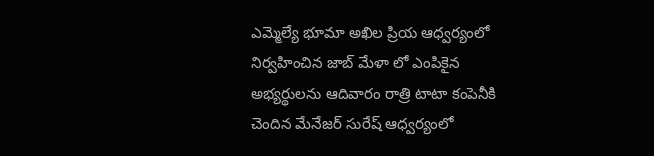ఎమ్మెల్యే భూమా అఖిల ప్రియ ఆధ్వర్యంలో నిర్వహించిన జాబ్ మేళా లో ఎంపికైన అభ్యర్థులను ఆదివారం రాత్రి టాటా కంపెనీకి చెందిన మేనేజర్ సురేష్ ఆధ్వర్యంలో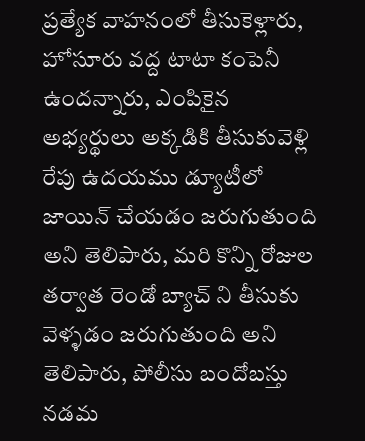ప్రత్యేక వాహనంలో తీసుకెళ్లారు, హోసూరు వద్ద టాటా కంపెనీ ఉందన్నారు, ఎంపికైన అభ్యర్థులు అక్కడికి తీసుకువెళ్లి రేపు ఉదయము డ్యూటీలో జాయిన్ చేయడం జరుగుతుంది అని తెలిపారు, మరి కొన్ని రోజుల తర్వాత రెండో బ్యాచ్ ని తీసుకు వెళ్ళడం జరుగుతుంది అని తెలిపారు, పోలీసు బందోబస్తు నడమ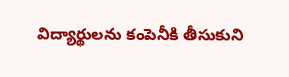విద్యార్థులను కంపెనీకి తీసుకుని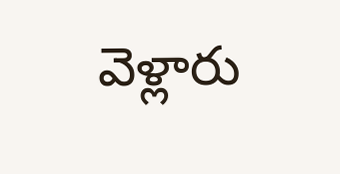వెళ్లారు